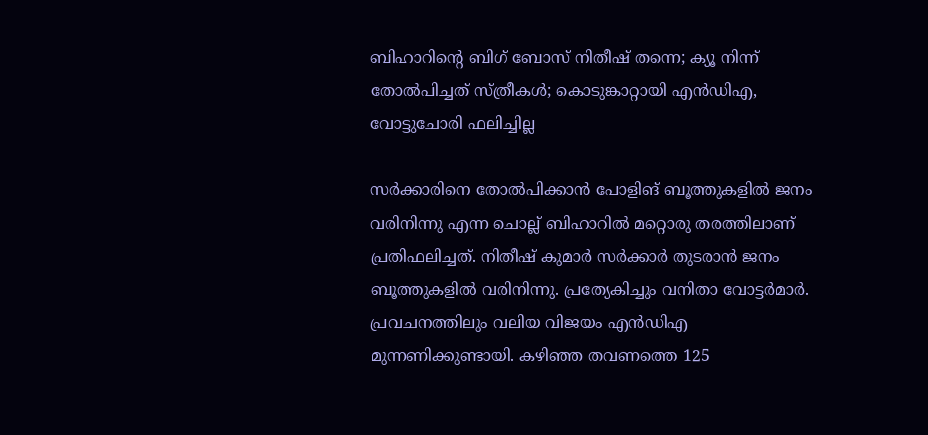ബിഹാറിന്റെ ബിഗ് ബോസ് നിതീഷ് തന്നെ; ക്യൂ നിന്ന് തോൽപിച്ചത് സ്ത്രീകൾ; കൊടുങ്കാറ്റായി എൻഡിഎ, വോട്ടുചോരി ഫലിച്ചില്ല

സർക്കാരിനെ തോൽപിക്കാൻ പോളിങ് ബൂത്തുകളിൽ ജനം വരിനിന്നു എന്ന ചൊല്ല് ബിഹാറിൽ മറ്റൊരു തരത്തിലാണ് പ്രതിഫലിച്ചത്. നിതീഷ് കുമാർ സർക്കാർ തുടരാൻ ജനം ബൂത്തുകളിൽ വരിനിന്നു. പ്രത്യേകിച്ചും വനിതാ വോട്ടർമാർ. പ്രവചനത്തിലും വലിയ വിജയം എന്‍ഡിഎ മുന്നണിക്കുണ്ടായി. കഴിഞ്ഞ തവണത്തെ 125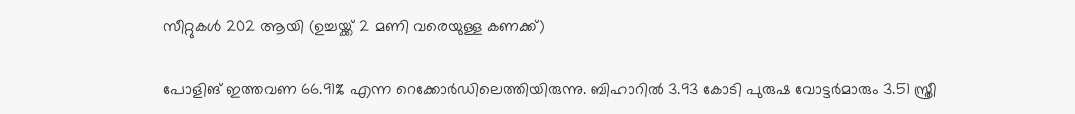സീറ്റുകൾ 202 ആയി (ഉച്ചയ്ക്ക് 2 മണി വരെയുള്ള കണക്ക്)

പോളിങ് ഇത്തവണ 66.91% എന്ന റെക്കോർഡിലെത്തിയിരുന്നു. ബിഹാറിൽ 3.93 കോടി പുരുഷ വോട്ടർമാരും 3.51 സ്ത്രീ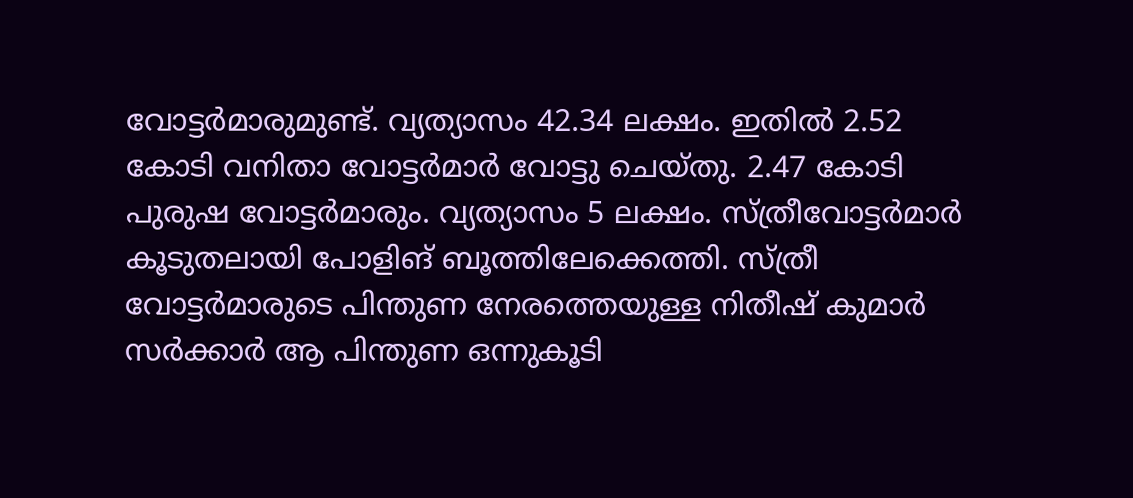വോട്ടർമാരുമുണ്ട്. വ്യത്യാസം 42.34 ലക്ഷം. ഇതിൽ 2.52 കോടി വനിതാ വോട്ടർമാർ വോട്ടു ചെയ്തു. 2.47 കോടി പുരുഷ വോട്ടർമാരും. വ്യത്യാസം 5 ലക്ഷം. സ്ത്രീവോട്ടർമാർ കൂടുതലായി പോളിങ് ബൂത്തിലേക്കെത്തി. സ്ത്രീ വോട്ടർമാരുടെ പിന്തുണ നേരത്തെയുള്ള നിതീഷ് കുമാർ സർക്കാർ ആ പിന്തുണ ഒന്നുകൂടി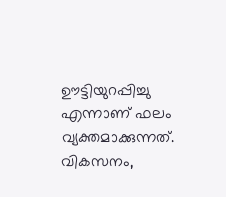ഊട്ടിയുറപ്പിച്ചു എന്നാണ് ഫലം വ്യക്തമാക്കുന്നത്. വികസനം,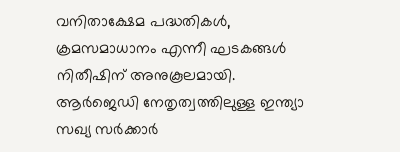വനിതാക്ഷേമ പദ്ധതികൾ, ക്രമസമാധാനം എന്നീ ഘടകങ്ങൾ നിതീഷിന് അനുകൂലമായി. ആർജെഡി നേതൃത്വത്തിലുള്ള ഇന്ത്യാ സഖ്യ സർക്കാർ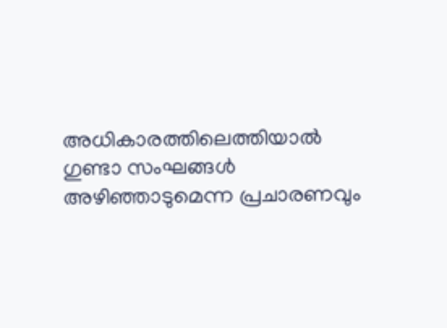അധികാരത്തിലെത്തിയാൽ ഗുണ്ടാ സംഘങ്ങൾ അഴിഞ്ഞാടുമെന്ന പ്രചാരണവും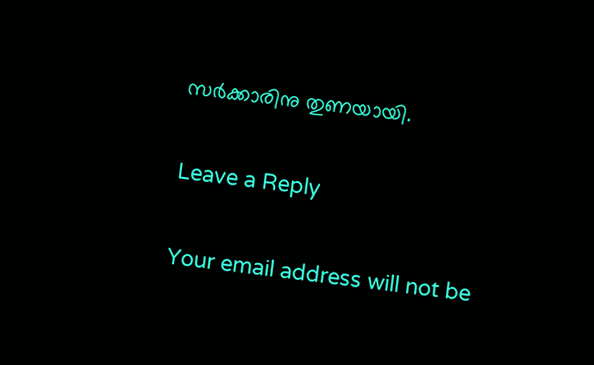സർക്കാരിനു തുണയായി.

Leave a Reply

Your email address will not be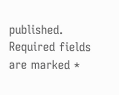published. Required fields are marked *